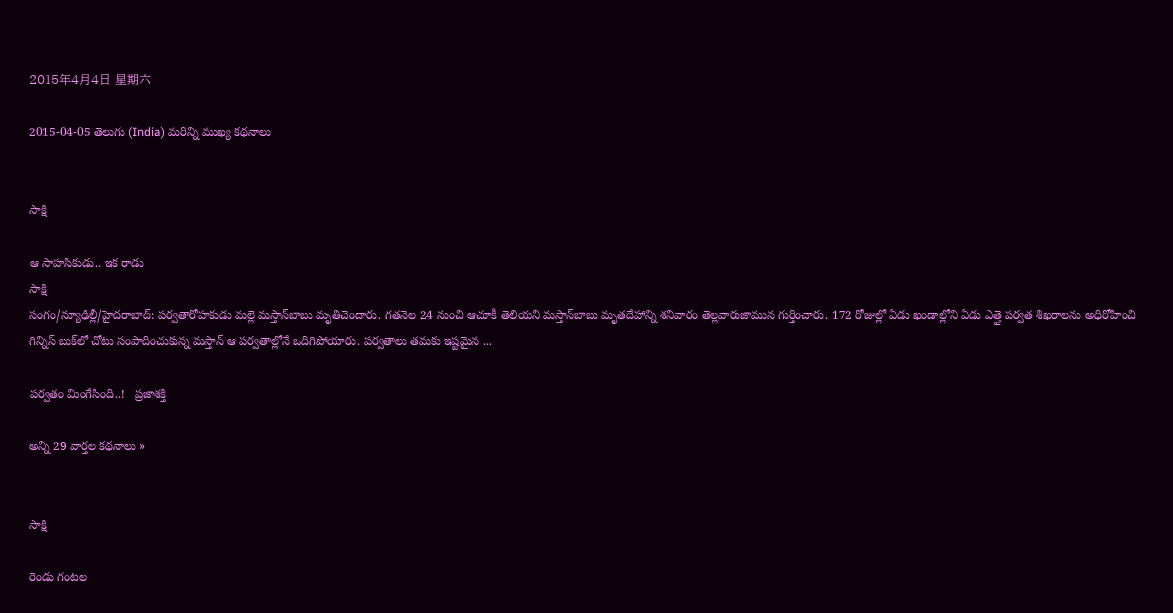2015年4月4日 星期六

2015-04-05 తెలుగు (India) మరిన్ని ముఖ్య కథనాలు


సాక్షి

ఆ సాహసికుడు.. ఇక రాడు
సాక్షి
సంగం/న్యూఢిల్లీ/హైదరాబాద్: పర్వతారోహకుడు మల్లె మస్తాన్‌బాబు మృతిచెందారు. గతనెల 24 నుంచి ఆచూకీ తెలియని మస్తాన్‌బాబు మృతదేహాన్ని శనివారం తెల్లవారుజామున గుర్తించారు. 172 రోజుల్లో ఏడు ఖండాల్లోని ఏడు ఎత్తై పర్వత శిఖరాలను అధిరోహించి గిన్నిస్ బుక్‌లో చోటు సంపాదించుకున్న మస్తాన్ ఆ పర్వతాల్లోనే ఒదిగిపోయారు. పర్వతాలు తమకు ఇష్టమైన ...

పర్వతం మింగేసింది..!   ప్రజాశక్తి

అన్ని 29 వార్తల కథనాలు »


సాక్షి

రెండు గంటల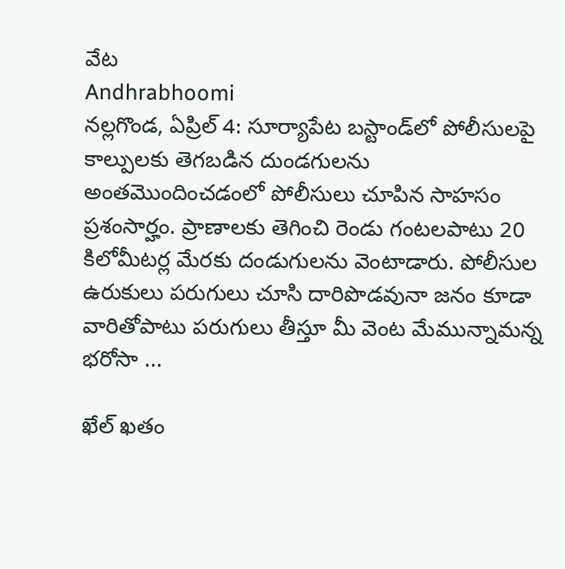వేట
Andhrabhoomi
నల్లగొండ, ఏప్రిల్ 4: సూర్యాపేట బస్టాండ్‌లో పోలీసులపై కాల్పులకు తెగబడిన దుండగులను అంతమొందించడంలో పోలీసులు చూపిన సాహసం ప్రశంసార్హం. ప్రాణాలకు తెగించి రెండు గంటలపాటు 20 కిలోమీటర్ల మేరకు దండుగులను వెంటాడారు. పోలీసుల ఉరుకులు పరుగులు చూసి దారిపొడవునా జనం కూడా వారితోపాటు పరుగులు తీస్తూ మీ వెంట మేమున్నామన్న భరోసా ...

ఖేల్ ఖతం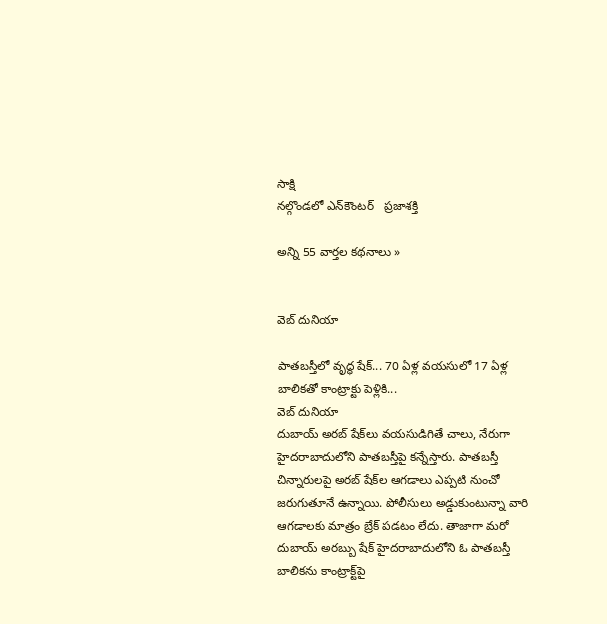సాక్షి
నల్గొండలో ఎన్‌కౌంటర్‌   ప్రజాశక్తి

అన్ని 55 వార్తల కథనాలు »


వెబ్ దునియా

పాతబస్తీలో వృద్ధ షేక్... 70 ఏళ్ల వయసులో 17 ఏళ్ల బాలికతో కాంట్రాక్టు పెళ్లికి...
వెబ్ దునియా
దుబాయ్ అరబ్ షేక్‌లు వయసుడిగితే చాలు, నేరుగా హైదరాబాదులోని పాతబస్తీపై కన్నేస్తారు. పాతబస్తీ చిన్నారులపై అరబ్ షేక్‌ల ఆగడాలు ఎప్పటి నుంచో జరుగుతూనే ఉన్నాయి. పోలీసులు అడ్డుకుంటున్నా వారి ఆగడాలకు మాత్రం బ్రేక్ పడటం లేదు. తాజాగా మరో దుబాయ్ అరబ్బు షేక్ హైదరాబాదులోని ఓ పాతబస్తీ బాలికను కాంట్రాక్ట్‌పై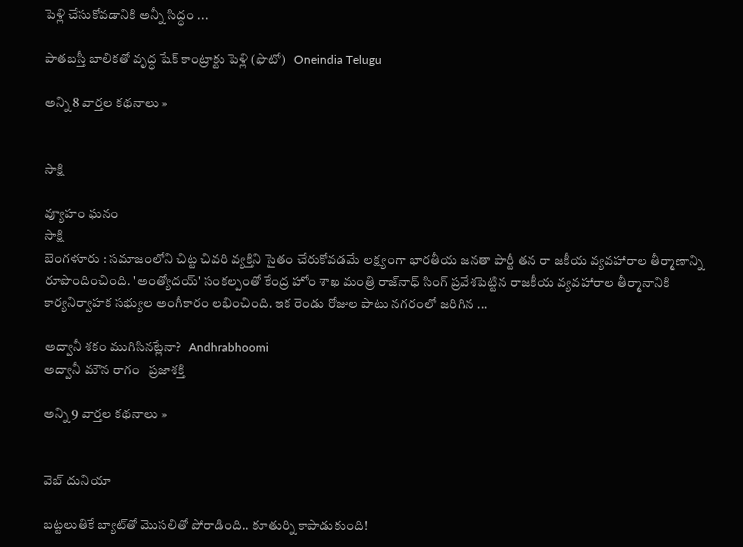పెళ్లి చేసుకోవడానికి అన్నీ సిద్ధం ...

పాతబస్తీ బాలికతో వృద్ధ షేక్ కాంట్రాక్టు పెళ్లి (ఫొటో)   Oneindia Telugu

అన్ని 8 వార్తల కథనాలు »


సాక్షి

వ్యూహం ఘనం
సాక్షి
బెంగళూరు : సమాజంలోని చిట్ట చివరి వ్యక్తిని సైతం చేరుకోవడమే లక్ష్యంగా భారతీయ జనతా పార్టీ తన రా జకీయ వ్యవహారాల తీర్మాణాన్ని రూపొందించింది. 'అంత్యోదయ్' సంకల్పంతో కేంద్ర హోం శాఖ మంత్రి రాజ్‌నాధ్ సింగ్ ప్రవేశపెట్టిన రాజకీయ వ్యవహారాల తీర్మానానికి కార్యనిర్వాహక సభ్యుల అంగీకారం లభించింది. ఇక రెండు రోజుల పాటు నగరంలో జరిగిన ...

అద్వానీ శకం ముగిసినట్లేనా?   Andhrabhoomi
అద్వానీ మౌన రాగం   ప్రజాశక్తి

అన్ని 9 వార్తల కథనాలు »


వెబ్ దునియా

బట్టలుతికే బ్యాట్‌తో మొసలితో పోరాడింది.. కూతుర్ని కాపాడుకుంది!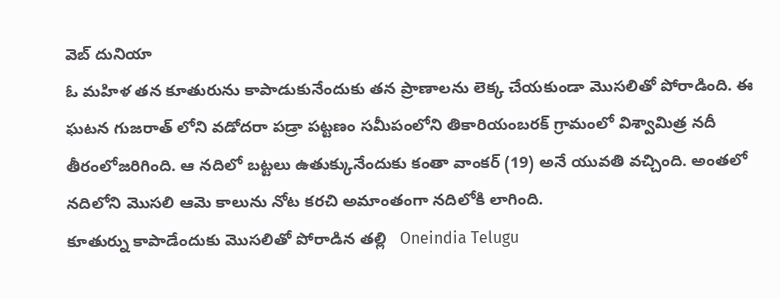వెబ్ దునియా
ఓ మహిళ తన కూతురును కాపాడుకునేందుకు తన ప్రాణాలను లెక్క చేయకుండా మొసలితో పోరాడింది. ఈ ఘటన గుజరాత్ లోని వడోదరా పడ్రా పట్టణం సమీపంలోని తికారియంబరక్ గ్రామంలో విశ్వామిత్ర నదీ తీరంలోజరిగింది. ఆ నదిలో బట్టలు ఉతుక్కునేందుకు కంతా వాంకర్ (19) అనే యువతి వచ్చింది. అంతలో నదిలోని మొసలి ఆమె కాలును నోట కరచి అమాంతంగా నదిలోకి లాగింది.
కూతుర్ను కాపాడేందుకు మొసలితో పోరాడిన తల్లి   Oneindia Telugu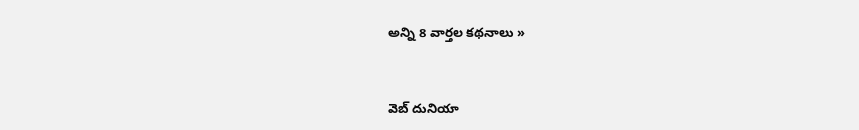అన్ని 8 వార్తల కథనాలు »


వెబ్ దునియా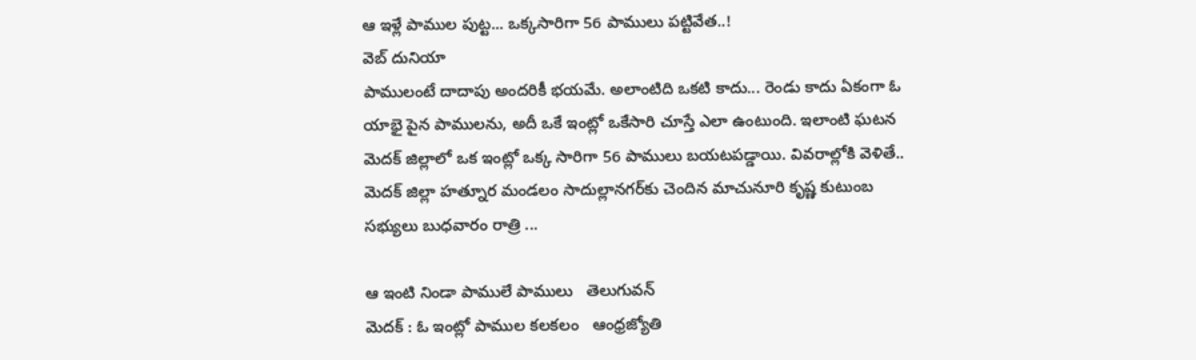ఆ ఇళ్లే పాముల పుట్ట... ఒక్కసారిగా 56 పాములు పట్టివేత..!
వెబ్ దునియా
పాములంటే దాదాపు అందరికీ భయమే. అలాంటిది ఒకటి కాదు... రెండు కాదు ఏకంగా ఓ యాభై పైన పాములను, అదీ ఒకే ఇంట్లో ఒకేసారి చూస్తే ఎలా ఉంటుంది. ఇలాంటి ఘటన మెదక్ జిల్లాలో ఒక ఇంట్లో ఒక్క సారిగా 56 పాములు బయటపడ్డాయి. వివరాల్లోకి వెళితే.. మెదక్‌ జిల్లా హత్నూర మండలం సాదుల్లానగర్‌కు చెందిన మాచునూరి కృష్ణ కుటుంబ సభ్యులు బుధవారం రాత్రి ...

ఆ ఇంటి నిండా పాములే పాములు   తెలుగువన్
మెదక్‌ : ఓ ఇంట్లో పాముల కలకలం   ఆంధ్రజ్యోతి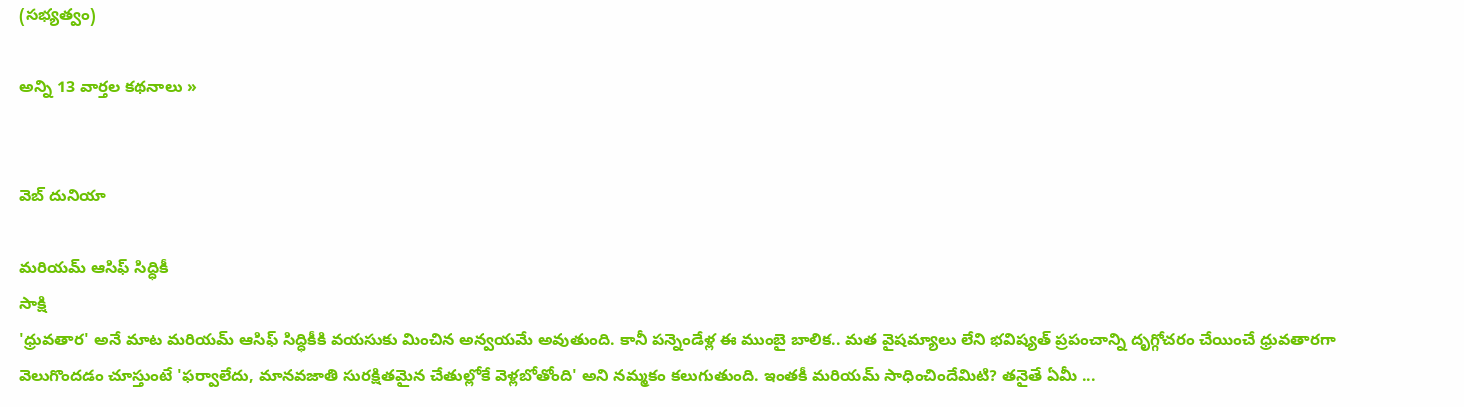(సభ్యత్వం)

అన్ని 13 వార్తల కథనాలు »


వెబ్ దునియా

మరియమ్ ఆసిఫ్ సిద్ధికీ
సాక్షి
'ధ్రువతార' అనే మాట మరియమ్ ఆసిఫ్ సిద్ధికీకి వయసుకు మించిన అన్వయమే అవుతుంది. కానీ పన్నెండేళ్ల ఈ ముంబై బాలిక.. మత వైషమ్యాలు లేని భవిష్యత్ ప్రపంచాన్ని దృగ్గోచరం చేయించే ధ్రువతారగా వెలుగొందడం చూస్తుంటే 'ఫర్వాలేదు, మానవజాతి సురక్షితమైన చేతుల్లోకే వెళ్లబోతోంది' అని నమ్మకం కలుగుతుంది. ఇంతకీ మరియమ్ సాధించిందేమిటి? తనైతే ఏమీ ...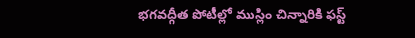భగవద్గీత పోటీల్లో ముస్లిం చిన్నారికి ఫస్ట్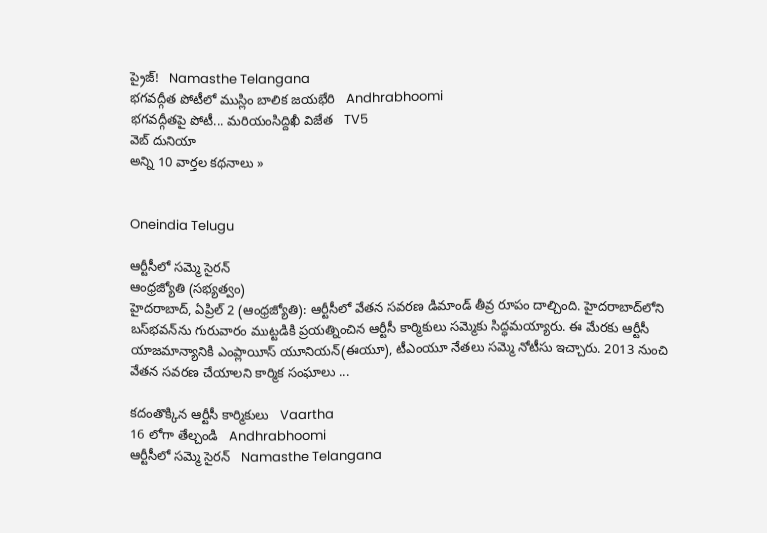ప్రైజ్!   Namasthe Telangana
భగవద్గీత పోటీలో ముస్లిం బాలిక జయభేరి   Andhrabhoomi
భగవద్గీతపై పోటీ... మరియంసిద్దిఖీ విజేత   TV5
వెబ్ దునియా
అన్ని 10 వార్తల కథనాలు »


Oneindia Telugu

ఆర్టీసీలో సమ్మె సైరన్‌
ఆంధ్రజ్యోతి (సభ్యత్వం)
హైదరాబాద్‌, ఏప్రిల్‌ 2 (ఆంధ్రజ్యోతి): ఆర్టీసీలో వేతన సవరణ డిమాండ్‌ తీవ్ర రూపం దాల్చింది. హైదరాబాద్‌లోని బస్‌భవన్‌ను గురువారం ముట్టడికి ప్రయత్నించిన ఆర్టీసీ కార్మికులు సమ్మెకు సిద్ధమయ్యారు. ఈ మేరకు ఆర్టీసీ యాజమాన్యానికి ఎంప్లాయీస్‌ యూనియన్‌(ఈయూ), టీఎంయూ నేతలు సమ్మె నోటీసు ఇచ్చారు. 2013 నుంచి వేతన సవరణ చేయాలని కార్మిక సంఘాలు ...

కదంతొక్కిన ఆర్టీసీ కార్మికులు   Vaartha
16 లోగా తేల్చండి   Andhrabhoomi
ఆర్టీసీలో సమ్మె సైరన్   Namasthe Telangana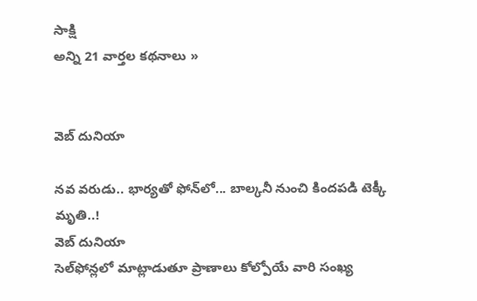సాక్షి
అన్ని 21 వార్తల కథనాలు »


వెబ్ దునియా

నవ వరుడు.. భార్యతో ఫోన్‌లో... బాల్కనీ నుంచి కిందపడి టెక్కీ మృతి..!
వెబ్ దునియా
సెల్‌ఫోన్లలో మాట్లాడుతూ ప్రాణాలు కోల్పోయే వారి సంఖ్య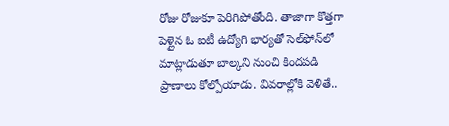రోజు రోజుకూ పెరిగిపోతోంది. తాజాగా కొత్తగా పెళ్లైన ఓ ఐటీ ఉద్యోగి భార్యతో సెల్‌ఫోన్‌లో మాట్లాడుతూ బాల్కని నుంచి కిందపడి ప్రాణాలు కోల్పోయాడు. వివరాల్లోకి వెళితే..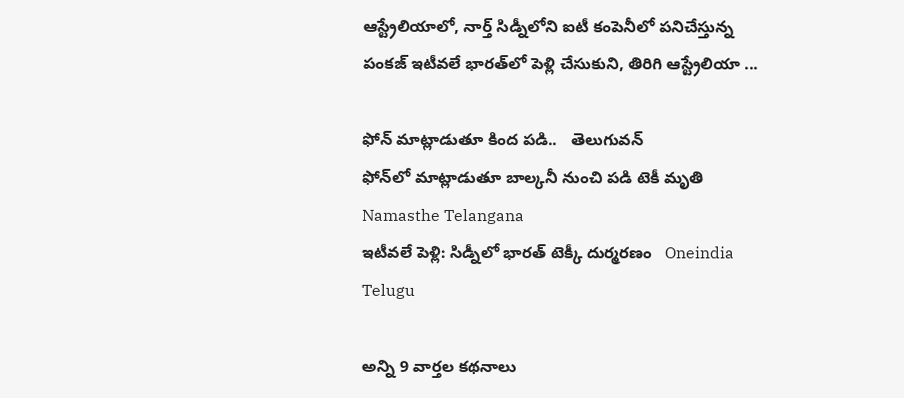ఆస్ట్రేలియాలో, నార్త్ సిడ్నీలోని ఐటీ కంపెనీలో పనిచేస్తున్న పంకజ్ ఇటీవలే భారత్‌లో పెళ్లి చేసుకుని, తిరిగి ఆస్ట్రేలియా ...

ఫోన్ మాట్లాడుతూ కింద పడి..   తెలుగువన్
ఫోన్‌లో మాట్లాడుతూ బాల్కనీ నుంచి పడి టెకీ మృతి   Namasthe Telangana
ఇటీవలే పెళ్లి: సిడ్నీలో భారత్ టెక్కీ దుర్మరణం   Oneindia Telugu

అన్ని 9 వార్తల కథనాలు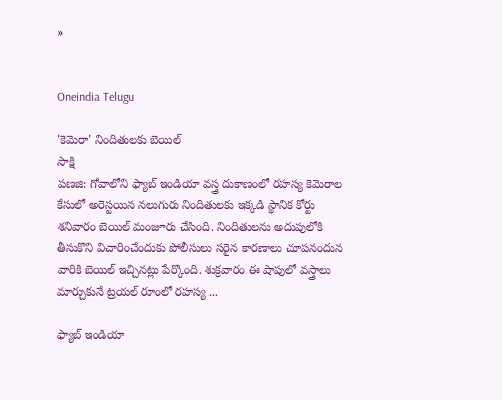»


Oneindia Telugu

'కెమెరా' నిందితులకు బెయిల్
సాక్షి
పణజి: గోవాలోని ఫ్యాబ్ ఇండియా వస్త్ర దుకాణంలో రహస్య కెమెరాల కేసులో అరెస్టయిన నలుగురు నిందితులకు ఇక్కడి స్థానిక కోర్టు శనివారం బెయిల్ మంజూరు చేసింది. నిందితులను అదుపులోకి తీసుకొని విచారించేందుకు పోలీసులు సరైన కారణాలు చూపనందున వారికి బెయిల్ ఇచ్చినట్లు పేర్కొంది. శుక్రవారం ఈ షాపులో వస్త్రాలు మార్చుకునే ట్రయల్ రూంలో రహస్య ...

ఫ్యాబ్ ఇండియా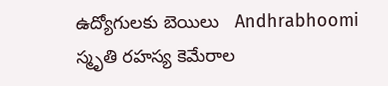ఉద్యోగులకు బెయిలు   Andhrabhoomi
స్మృతి రహస్య కెమేరాల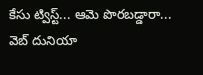కేసు ట్విస్ట్... ఆమె పొరబడ్డారా...   వెబ్ దునియా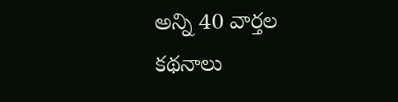అన్ని 40 వార్తల కథనాలు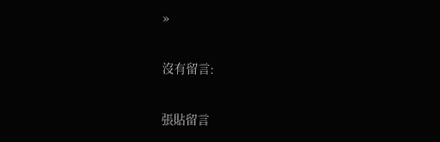»

沒有留言:

張貼留言